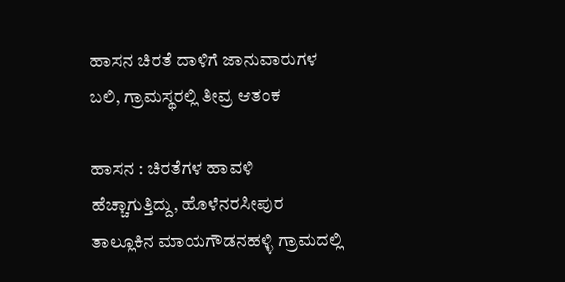ಹಾಸನ ಚಿರತೆ ದಾಳಿಗೆ ಜಾನುವಾರುಗಳ ಬಲಿ, ಗ್ರಾಮಸ್ಥರಲ್ಲಿ ತೀವ್ರ ಆತಂಕ

ಹಾಸನ : ಚಿರತೆಗಳ ಹಾವಳಿ ಹೆಚ್ಚಾಗುತ್ತಿದ್ದು, ಹೊಳೆನರಸೀಪುರ ತಾಲ್ಲೂಕಿನ ಮಾಯಗೌಡನಹಳ್ಳಿ ಗ್ರಾಮದಲ್ಲಿ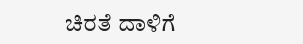ಚಿರತೆ ದಾಳಿಗೆ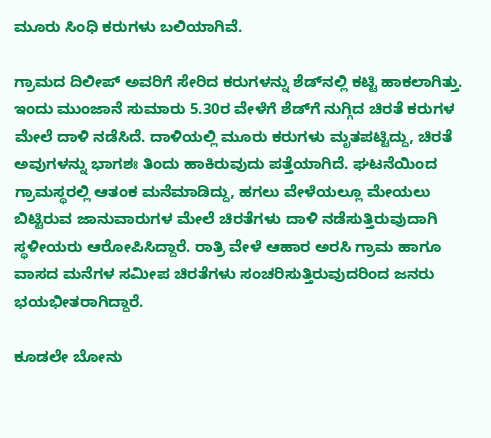ಮೂರು ಸಿಂಧಿ ಕರುಗಳು ಬಲಿಯಾಗಿವೆ.

ಗ್ರಾಮದ ದಿಲೀಪ್ ಅವರಿಗೆ ಸೇರಿದ ಕರುಗಳನ್ನು ಶೆಡ್‌ನಲ್ಲಿ ಕಟ್ಟಿ ಹಾಕಲಾಗಿತ್ತು. ಇಂದು ಮುಂಜಾನೆ ಸುಮಾರು 5.30ರ ವೇಳೆಗೆ ಶೆಡ್‌ಗೆ ನುಗ್ಗಿದ ಚಿರತೆ ಕರುಗಳ ಮೇಲೆ ದಾಳಿ ನಡೆಸಿದೆ. ದಾಳಿಯಲ್ಲಿ ಮೂರು ಕರುಗಳು ಮೃತಪಟ್ಟಿದ್ದು, ಚಿರತೆ ಅವುಗಳನ್ನು ಭಾಗಶಃ ತಿಂದು ಹಾಕಿರುವುದು ಪತ್ತೆಯಾಗಿದೆ. ಘಟನೆಯಿಂದ ಗ್ರಾಮಸ್ಥರಲ್ಲಿ ಆತಂಕ ಮನೆಮಾಡಿದ್ದು, ಹಗಲು ವೇಳೆಯಲ್ಲೂ ಮೇಯಲು ಬಿಟ್ಟಿರುವ ಜಾನುವಾರುಗಳ ಮೇಲೆ ಚಿರತೆಗಳು ದಾಳಿ ನಡೆಸುತ್ತಿರುವುದಾಗಿ ಸ್ಥಳೀಯರು ಆರೋಪಿಸಿದ್ದಾರೆ. ರಾತ್ರಿ ವೇಳೆ ಆಹಾರ ಅರಸಿ ಗ್ರಾಮ ಹಾಗೂ ವಾಸದ ಮನೆಗಳ ಸಮೀಪ ಚಿರತೆಗಳು ಸಂಚರಿಸುತ್ತಿರುವುದರಿಂದ ಜನರು ಭಯಭೀತರಾಗಿದ್ದಾರೆ.

ಕೂಡಲೇ ಬೋನು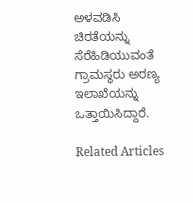ಅಳವಡಿಸಿ ಚಿರತೆಯನ್ನು ಸೆರೆಹಿಡಿಯುವಂತೆ ಗ್ರಾಮಸ್ಥರು ಅರಣ್ಯ ಇಲಾಖೆಯನ್ನು ಒತ್ತಾಯಿಸಿದ್ದಾರೆ.

Related Articles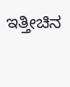ಇತ್ತೀಚಿನ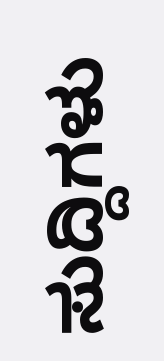ಸುದ್ದಿಗಳು